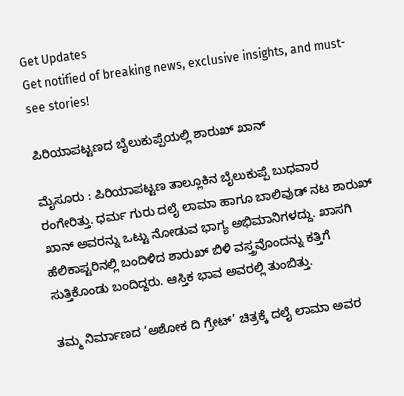Get Updates
Get notified of breaking news, exclusive insights, and must-see stories!

ಪಿರಿಯಾಪಟ್ಟಣದ ಬೈಲುಕುಪ್ಪೆಯಲ್ಲಿ ಶಾರುಖ್‌ ಖಾನ್‌

ಮೈಸೂರು : ಪಿರಿಯಾಪಟ್ಟಣ ತಾಲ್ಲೂಕಿನ ಬೈಲುಕುಪ್ಪೆ ಬುಧವಾರ ರಂಗೇರಿತ್ತು. ಧರ್ಮ ಗುರು ದಲೈ ಲಾಮಾ ಹಾಗೂ ಬಾಲಿವುಡ್‌ ನಟ ಶಾರುಖ್‌ ಖಾನ್‌ ಅವರನ್ನು ಒಟ್ಟು ನೋಡುವ ಭಾಗ್ಯ ಅಭಿಮಾನಿಗಳದ್ದು. ಖಾಸಗಿ ಹೆಲಿಕಾಪ್ಟರಿನಲ್ಲಿ ಬಂದಿಳಿದ ಶಾರುಖ್‌ ಬಿಳಿ ವಸ್ತ್ರವೊಂದನ್ನು ಕತ್ತಿಗೆ ಸುತ್ತಿಕೊಂಡು ಬಂದಿದ್ದರು. ಆಸ್ತಿಕ ಭಾವ ಅವರಲ್ಲಿ ತುಂಬಿತ್ತು.

ತಮ್ಮ ನಿರ್ಮಾಣದ ‘ಅಶೋಕ ದಿ ಗ್ರೇಟ್‌’ ಚಿತ್ರಕ್ಕೆ ದಲೈ ಲಾಮಾ ಅವರ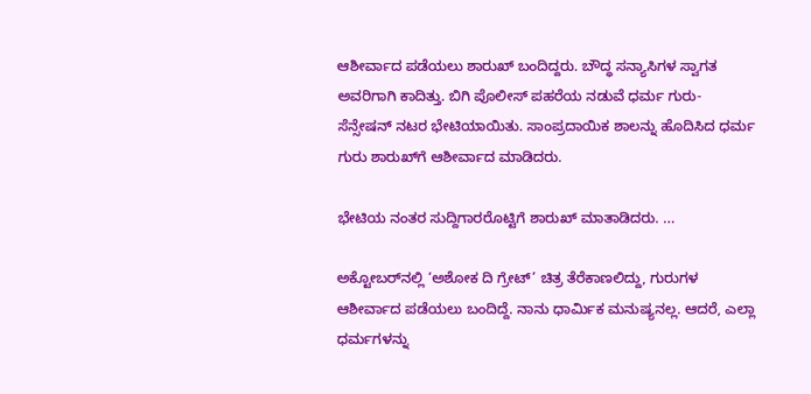ಆಶೀರ್ವಾದ ಪಡೆಯಲು ಶಾರುಖ್‌ ಬಂದಿದ್ದರು. ಬೌದ್ಧ ಸನ್ಯಾಸಿಗಳ ಸ್ವಾಗತ ಅವರಿಗಾಗಿ ಕಾದಿತ್ತು. ಬಿಗಿ ಪೊಲೀಸ್‌ ಪಹರೆಯ ನಡುವೆ ಧರ್ಮ ಗುರು- ಸೆನ್ಸೇಷನ್‌ ನಟರ ಭೇಟಿಯಾಯಿತು. ಸಾಂಪ್ರದಾಯಿಕ ಶಾಲನ್ನು ಹೊದಿಸಿದ ಧರ್ಮ ಗುರು ಶಾರುಖ್‌ಗೆ ಆಶೀರ್ವಾದ ಮಾಡಿದರು.

ಭೇಟಿಯ ನಂತರ ಸುದ್ದಿಗಾರರೊಟ್ಟಿಗೆ ಶಾರುಖ್‌ ಮಾತಾಡಿದರು. ...

ಅಕ್ಟೋಬರ್‌ನಲ್ಲಿ ‘ಅಶೋಕ ದಿ ಗ್ರೇಟ್‌’ ಚಿತ್ರ ತೆರೆಕಾಣಲಿದ್ದು, ಗುರುಗಳ ಆಶೀರ್ವಾದ ಪಡೆಯಲು ಬಂದಿದ್ದೆ. ನಾನು ಧಾರ್ಮಿಕ ಮನುಷ್ಯನಲ್ಲ. ಆದರೆ, ಎಲ್ಲಾ ಧರ್ಮಗಳನ್ನು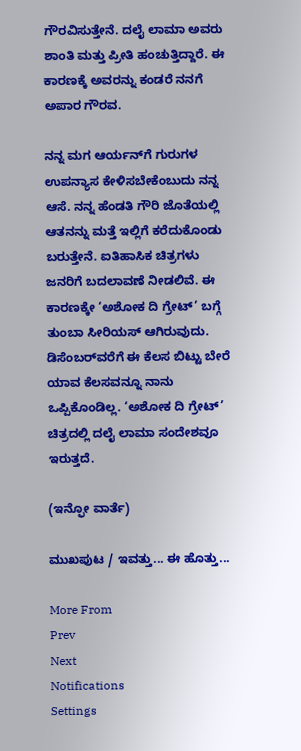ಗೌರವಿಸುತ್ತೇನೆ. ದಲೈ ಲಾಮಾ ಅವರು ಶಾಂತಿ ಮತ್ತು ಪ್ರೀತಿ ಹಂಚುತ್ತಿದ್ದಾರೆ. ಈ ಕಾರಣಕ್ಕೆ ಅವರನ್ನು ಕಂಡರೆ ನನಗೆ ಅಪಾರ ಗೌರವ.

ನನ್ನ ಮಗ ಆರ್ಯನ್‌ಗೆ ಗುರುಗಳ ಉಪನ್ಯಾಸ ಕೇಳಿಸಬೇಕೆಂಬುದು ನನ್ನ ಆಸೆ. ನನ್ನ ಹೆಂಡತಿ ಗೌರಿ ಜೊತೆಯಲ್ಲಿ ಆತನನ್ನು ಮತ್ತೆ ಇಲ್ಲಿಗೆ ಕರೆದುಕೊಂಡು ಬರುತ್ತೇನೆ. ಐತಿಹಾಸಿಕ ಚಿತ್ರಗಳು ಜನರಿಗೆ ಬದಲಾವಣೆ ನೀಡಲಿವೆ. ಈ ಕಾರಣಕ್ಕೇ ‘ಅಶೋಕ ದಿ ಗ್ರೇಟ್‌’ ಬಗ್ಗೆ ತುಂಬಾ ಸೀರಿಯಸ್‌ ಆಗಿರುವುದು. ಡಿಸೆಂಬರ್‌ವರೆಗೆ ಈ ಕೆಲಸ ಬಿಟ್ಟು ಬೇರೆ ಯಾವ ಕೆಲಸವನ್ನೂ ನಾನು ಒಪ್ಪಿಕೊಂಡಿಲ್ಲ. ‘ಅಶೋಕ ದಿ ಗ್ರೇಟ್‌’ ಚಿತ್ರದಲ್ಲಿ ದಲೈ ಲಾಮಾ ಸಂದೇಶವೂ ಇರುತ್ತದೆ.

(ಇನ್ಫೋ ವಾರ್ತೆ)

ಮುಖಪುಟ / ಇವತ್ತು... ಈ ಹೊತ್ತು...

More From
Prev
Next
Notifications
Settings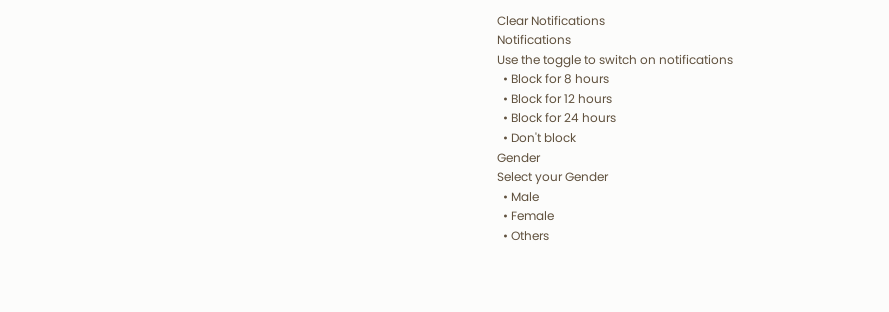Clear Notifications
Notifications
Use the toggle to switch on notifications
  • Block for 8 hours
  • Block for 12 hours
  • Block for 24 hours
  • Don't block
Gender
Select your Gender
  • Male
  • Female
  • Others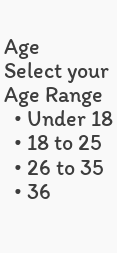Age
Select your Age Range
  • Under 18
  • 18 to 25
  • 26 to 35
  • 36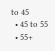to 45
  • 45 to 55
  • 55+